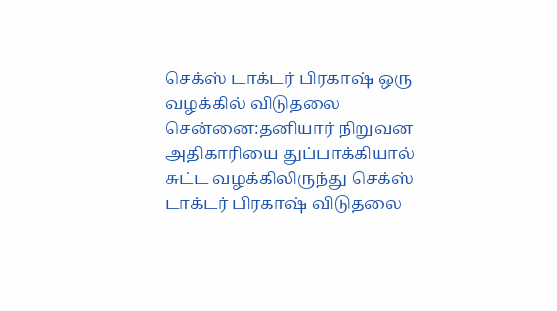செக்ஸ் டாக்டர் பிரகாஷ் ஒரு வழக்கில் விடுதலை
சென்னை:தனியார் நிறுவன அதிகாரியை துப்பாக்கியால் சுட்ட வழக்கிலிருந்து செக்ஸ் டாக்டர் பிரகாஷ் விடுதலை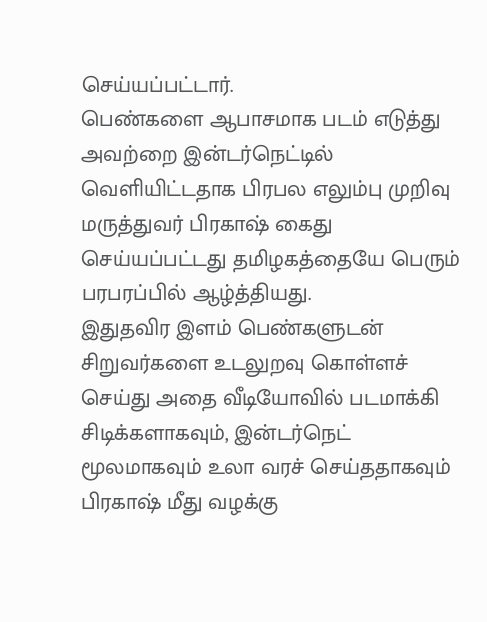செய்யப்பட்டார்.
பெண்களை ஆபாசமாக படம் எடுத்து அவற்றை இன்டர்நெட்டில் வெளியிட்டதாக பிரபல எலும்பு முறிவு மருத்துவர் பிரகாஷ் கைது செய்யப்பட்டது தமிழகத்தையே பெரும் பரபரப்பில் ஆழ்த்தியது.
இதுதவிர இளம் பெண்களுடன் சிறுவர்களை உடலுறவு கொள்ளச் செய்து அதை வீடியோவில் படமாக்கி சிடிக்களாகவும், இன்டர்நெட் மூலமாகவும் உலா வரச் செய்ததாகவும் பிரகாஷ் மீது வழக்கு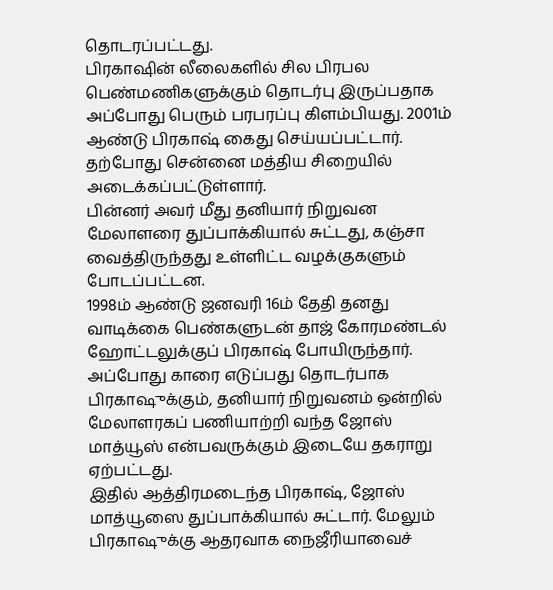தொடரப்பட்டது.
பிரகாஷின் லீலைகளில் சில பிரபல பெண்மணிகளுக்கும் தொடர்பு இருப்பதாக அப்போது பெரும் பரபரப்பு கிளம்பியது. 2001ம் ஆண்டு பிரகாஷ் கைது செய்யப்பட்டார். தற்போது சென்னை மத்திய சிறையில் அடைக்கப்பட்டுள்ளார்.
பின்னர் அவர் மீது தனியார் நிறுவன மேலாளரை துப்பாக்கியால் சுட்டது, கஞ்சா வைத்திருந்தது உள்ளிட்ட வழக்குகளும் போடப்பட்டன.
1998ம் ஆண்டு ஜனவரி 16ம் தேதி தனது வாடிக்கை பெண்களுடன் தாஜ் கோரமண்டல் ஹோட்டலுக்குப் பிரகாஷ் போயிருந்தார். அப்போது காரை எடுப்பது தொடர்பாக பிரகாஷுக்கும், தனியார் நிறுவனம் ஒன்றில் மேலாளரகப் பணியாற்றி வந்த ஜோஸ் மாத்யூஸ் என்பவருக்கும் இடையே தகராறு ஏற்பட்டது.
இதில் ஆத்திரமடைந்த பிரகாஷ், ஜோஸ் மாத்யூஸை துப்பாக்கியால் சுட்டார். மேலும் பிரகாஷுக்கு ஆதரவாக நைஜீரியாவைச்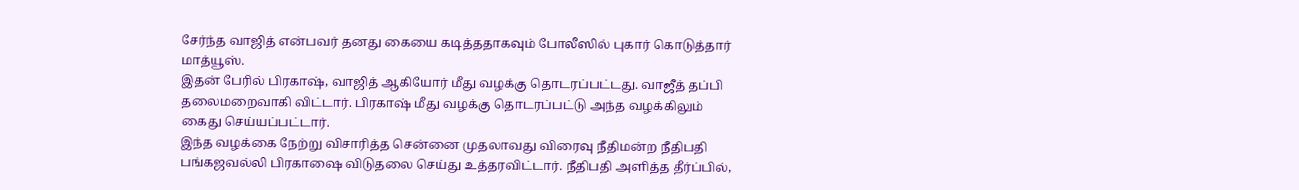சேர்ந்த வாஜித் என்பவர் தனது கையை கடித்ததாகவும் போலீஸில் புகார் கொடுத்தார் மாத்யூஸ்.
இதன் பேரில் பிரகாஷ், வாஜித் ஆகியோர் மீது வழக்கு தொடரப்பட்டது. வாஜீத் தப்பி தலைமறைவாகி விட்டார். பிரகாஷ் மீது வழக்கு தொடரப்பட்டு அந்த வழக்கிலும் கைது செய்யப்பட்டார்.
இந்த வழக்கை நேற்று விசாரித்த சென்னை முதலாவது விரைவு நீதிமன்ற நீதிபதி பங்கஜவல்லி பிரகாஷை விடுதலை செய்து உத்தரவிட்டார். நீதிபதி அளித்த தீர்ப்பில்,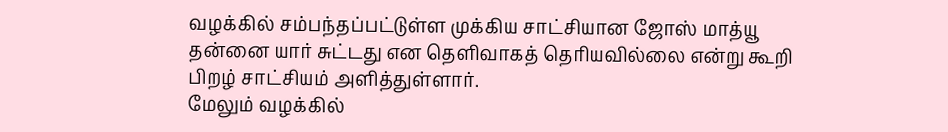வழக்கில் சம்பந்தப்பட்டுள்ள முக்கிய சாட்சியான ஜோஸ் மாத்யூ தன்னை யார் சுட்டது என தெளிவாகத் தெரியவில்லை என்று கூறி பிறழ் சாட்சியம் அளித்துள்ளார்.
மேலும் வழக்கில்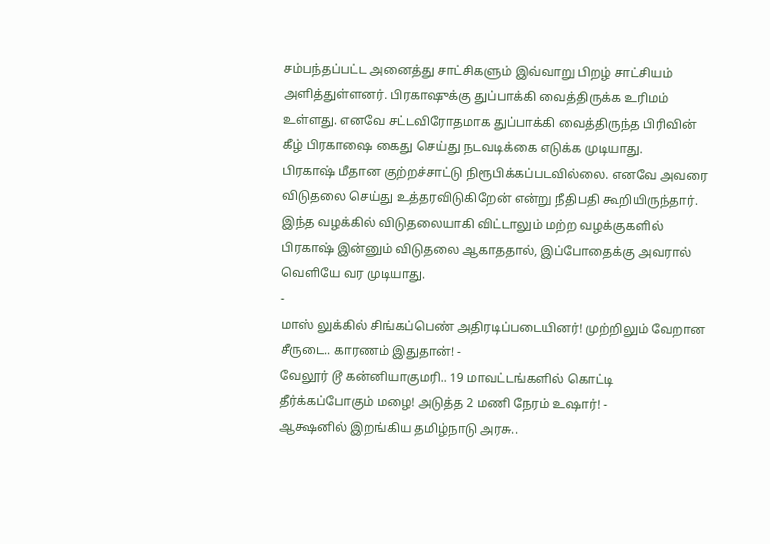சம்பந்தப்பட்ட அனைத்து சாட்சிகளும் இவ்வாறு பிறழ் சாட்சியம் அளித்துள்ளனர். பிரகாஷுக்கு துப்பாக்கி வைத்திருக்க உரிமம் உள்ளது. எனவே சட்டவிரோதமாக துப்பாக்கி வைத்திருந்த பிரிவின் கீழ் பிரகாஷை கைது செய்து நடவடிக்கை எடுக்க முடியாது.
பிரகாஷ் மீதான குற்றச்சாட்டு நிரூபிக்கப்படவில்லை. எனவே அவரை விடுதலை செய்து உத்தரவிடுகிறேன் என்று நீதிபதி கூறியிருந்தார்.
இந்த வழக்கில் விடுதலையாகி விட்டாலும் மற்ற வழக்குகளில் பிரகாஷ் இன்னும் விடுதலை ஆகாததால், இப்போதைக்கு அவரால் வெளியே வர முடியாது.
-
மாஸ் லுக்கில் சிங்கப்பெண் அதிரடிப்படையினர்! முற்றிலும் வேறான சீருடை.. காரணம் இதுதான்! -
வேலூர் டூ கன்னியாகுமரி.. 19 மாவட்டங்களில் கொட்டி தீர்க்கப்போகும் மழை! அடுத்த 2 மணி நேரம் உஷார்! -
ஆக்ஷனில் இறங்கிய தமிழ்நாடு அரசு..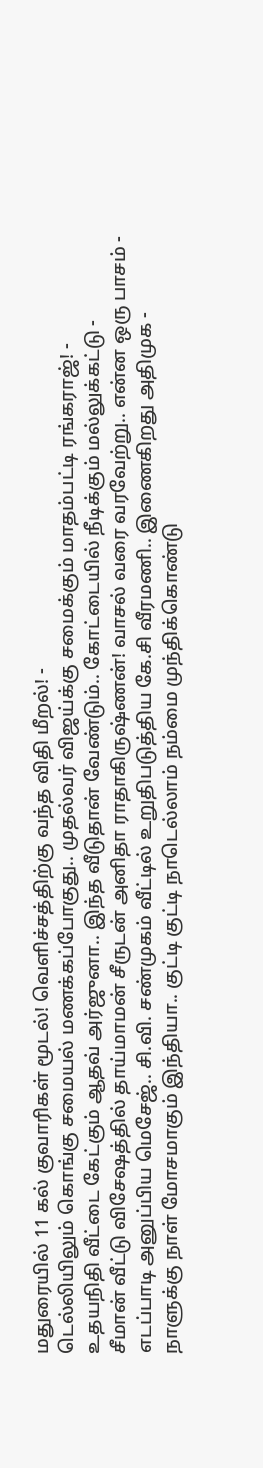மதுரையில் 11 கல் குவாரிகள் மூடல்! வெளிச்சத்திற்கு வந்த விதி மீறல்! -
டெல்லியிலும் கொங்கு சமையல் மணக்கப்போகுது.. முதல்வர் விஜய்க்கு சமைக்கும் மாதம்பட்டி ரங்கராஜ்! -
உதயநிதி வீட்டை கேட்கும் ஆதவ் அர்ஜுனா.. இந்த வீடுதான் வேண்டும்.. கோட்டையில் நீடிக்கும் மல்லுக்கட்டு -
சீமான் வீட்டு விசேஷத்தில் தாய்மாமன் சீருடன் அனிதா ராதாகிருஷ்ணன்! வாசல் வரை வரவேற்று.. என்ன ஒரு பாசம் -
எடப்பாடி அனுப்பிய மெசேஜ்.. சி.வி. சண்முகம் வீட்டில் உறுதிபடுத்திய கே.சி வீரமணி.. இணைகிறது அதிமுக -
நாளுக்கு நாள் மோசமாகும் இந்தியா.. குட்டி குட்டி நாடெல்லாம் நம்மை முந்திக்கொண்டு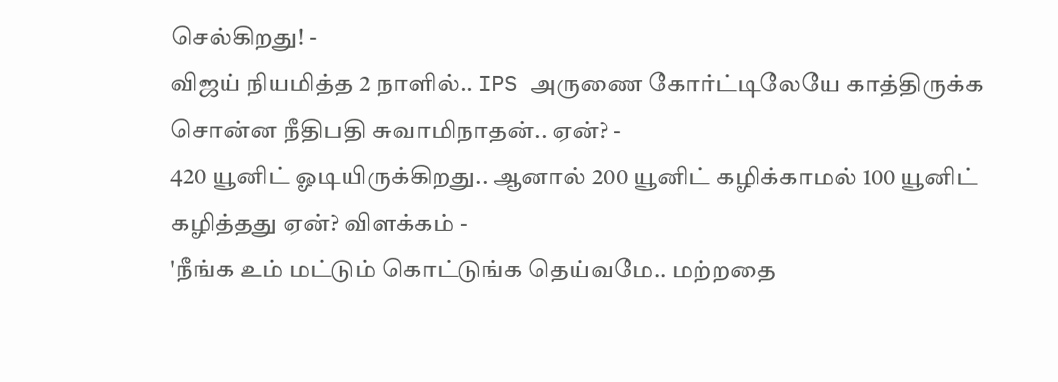செல்கிறது! -
விஜய் நியமித்த 2 நாளில்.. IPS அருணை கோர்ட்டிலேயே காத்திருக்க சொன்ன நீதிபதி சுவாமிநாதன்.. ஏன்? -
420 யூனிட் ஓடியிருக்கிறது.. ஆனால் 200 யூனிட் கழிக்காமல் 100 யூனிட் கழித்தது ஏன்? விளக்கம் -
'நீங்க உம் மட்டும் கொட்டுங்க தெய்வமே.. மற்றதை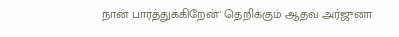நான் பார்த்துக்கிறேன்' தெறிக்கும் ஆதவ் அர்ஜுனா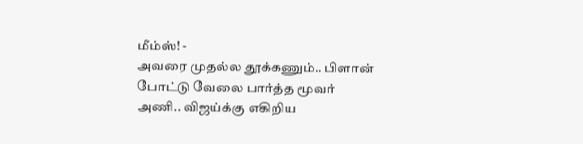மீம்ஸ்! -
அவரை முதல்ல தூக்கணும்.. பிளான் போட்டு வேலை பார்த்த மூவர் அணி.. விஜய்க்கு எகிறிய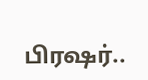பிரஷர்..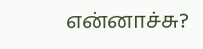என்னாச்சு?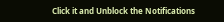Click it and Unblock the Notifications